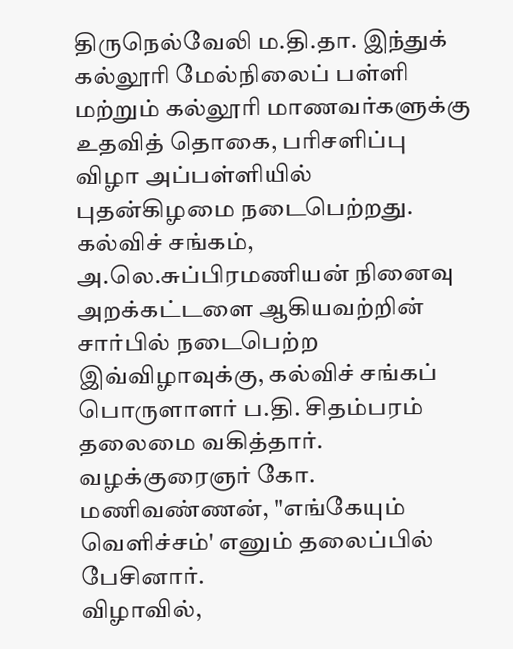திருநெல்வேலி ம.தி.தா. இந்துக் கல்லூரி மேல்நிலைப் பள்ளி மற்றும் கல்லூரி மாணவர்களுக்கு உதவித் தொகை, பரிசளிப்பு விழா அப்பள்ளியில் புதன்கிழமை நடைபெற்றது.
கல்விச் சங்கம், அ.லெ.சுப்பிரமணியன் நினைவு அறக்கட்டளை ஆகியவற்றின் சார்பில் நடைபெற்ற இவ்விழாவுக்கு, கல்விச் சங்கப் பொருளாளர் ப.தி. சிதம்பரம் தலைமை வகித்தார். வழக்குரைஞர் கோ. மணிவண்ணன், "எங்கேயும் வெளிச்சம்' எனும் தலைப்பில் பேசினார்.
விழாவில்,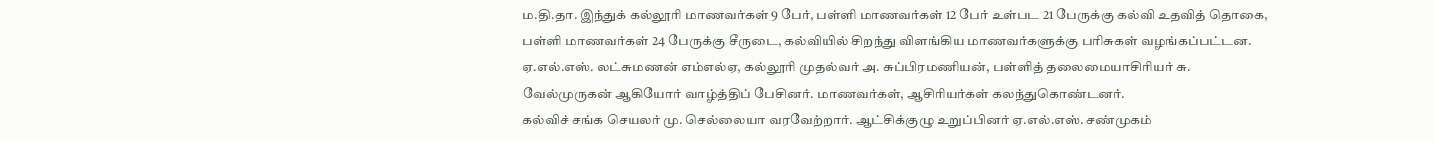ம.தி.தா. இந்துக் கல்லூரி மாணவர்கள் 9 பேர், பள்ளி மாணவர்கள் 12 பேர் உள்பட 21 பேருக்கு கல்வி உதவித் தொகை, பள்ளி மாணவர்கள் 24 பேருக்கு சீருடை, கல்வியில் சிறந்து விளங்கிய மாணவர்களுக்கு பரிசுகள் வழங்கப்பட்டன. ஏ.எல்.எஸ். லட்சுமணன் எம்எல்ஏ, கல்லூரி முதல்வர் அ. சுப்பிரமணியன், பள்ளித் தலைமையாசிரியர் சு. வேல்முருகன் ஆகியோர் வாழ்த்திப் பேசினர். மாணவர்கள், ஆசிரியர்கள் கலந்துகொண்டனர்.
கல்விச் சங்க செயலர் மு. செல்லையா வரவேற்றார். ஆட்சிக்குழு உறுப்பினர் ஏ.எல்.எஸ். சண்முகம்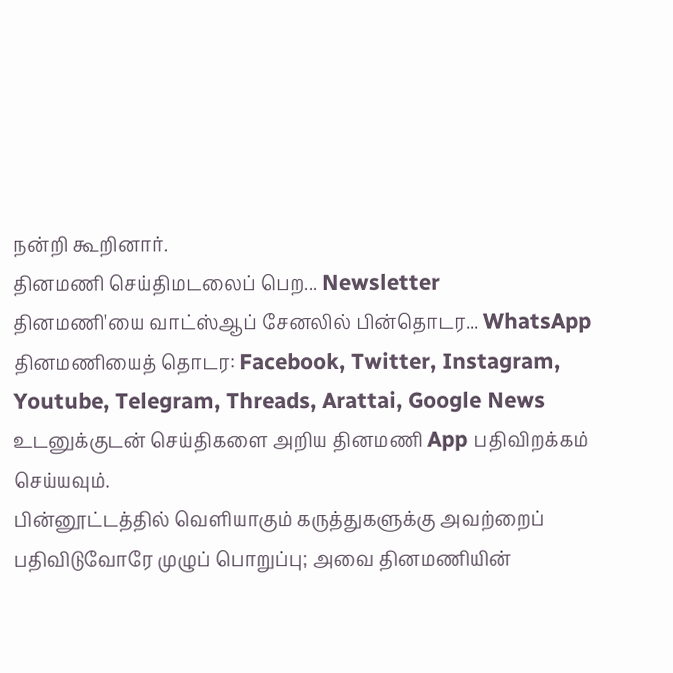நன்றி கூறினார்.
தினமணி செய்திமடலைப் பெற... Newsletter
தினமணி'யை வாட்ஸ்ஆப் சேனலில் பின்தொடர... WhatsApp
தினமணியைத் தொடர: Facebook, Twitter, Instagram, Youtube, Telegram, Threads, Arattai, Google News
உடனுக்குடன் செய்திகளை அறிய தினமணி App பதிவிறக்கம் செய்யவும்.
பின்னூட்டத்தில் வெளியாகும் கருத்துகளுக்கு அவற்றைப் பதிவிடுவோரே முழுப் பொறுப்பு; அவை தினமணியின்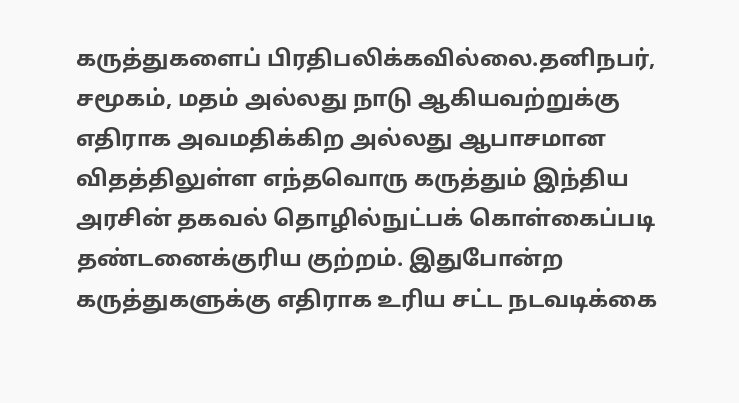கருத்துகளைப் பிரதிபலிக்கவில்லை.தனிநபர், சமூகம், மதம் அல்லது நாடு ஆகியவற்றுக்கு எதிராக அவமதிக்கிற அல்லது ஆபாசமான விதத்திலுள்ள எந்தவொரு கருத்தும் இந்திய அரசின் தகவல் தொழில்நுட்பக் கொள்கைப்படி தண்டனைக்குரிய குற்றம். இதுபோன்ற கருத்துகளுக்கு எதிராக உரிய சட்ட நடவடிக்கை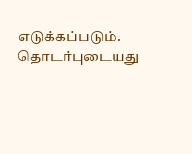எடுக்கப்படும்.
தொடர்புடையது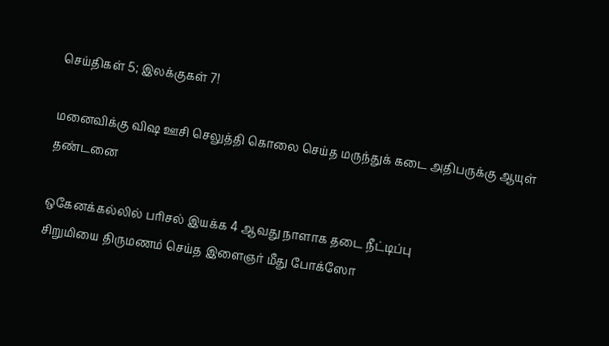செய்திகள் 5; இலக்குகள் 7!

மனைவிக்கு விஷ ஊசி செலுத்தி கொலை செய்த மருந்துக் கடை அதிபருக்கு ஆயுள் தண்டனை

ஒகேனக்கல்லில் பரிசல் இயக்க 4 ஆவது நாளாக தடை நீட்டிப்பு
சிறுமியை திருமணம் செய்த இளைஞர் மீது போக்ஸோ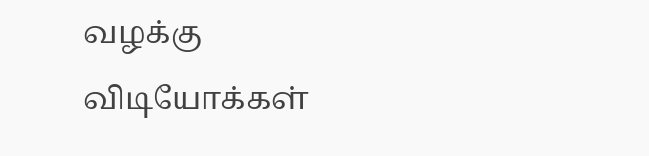வழக்கு
விடியோக்கள்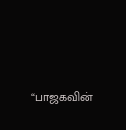“பாஜகவின்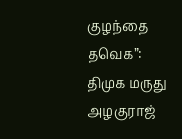குழந்தை தவெக”: திமுக மருது அழகுராஜ்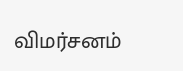விமர்சனம்